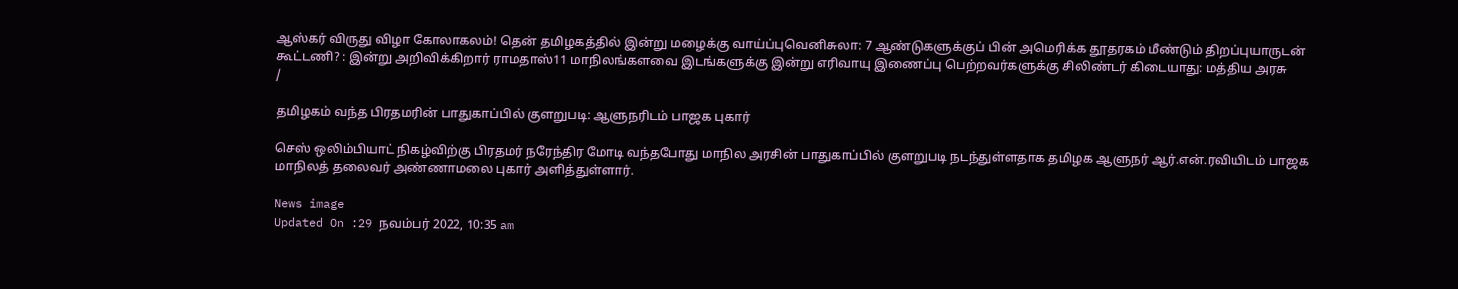ஆஸ்கர் விருது விழா கோலாகலம்! தென் தமிழகத்தில் இன்று மழைக்கு வாய்ப்புவெனிசுலா: 7 ஆண்டுகளுக்குப் பின் அமெரிக்க தூதரகம் மீண்டும் திறப்புயாருடன் கூட்டணி? : இன்று அறிவிக்கிறார் ராமதாஸ்11 மாநிலங்களவை இடங்களுக்கு இன்று எரிவாயு இணைப்பு பெற்றவர்களுக்கு சிலிண்டர் கிடையாது: மத்திய அரசு
/

தமிழகம் வந்த பிரதமரின் பாதுகாப்பில் குளறுபடி: ஆளுநரிடம் பாஜக புகார்

செஸ் ஒலிம்பியாட் நிகழ்விற்கு பிரதமர் நரேந்திர மோடி வந்தபோது மாநில அரசின் பாதுகாப்பில் குளறுபடி நடந்துள்ளதாக தமிழக ஆளுநர் ஆர்.என்.ரவியிடம் பாஜக மாநிலத் தலைவர் அண்ணாமலை புகார் அளித்துள்ளார்.

News image
Updated On :29 நவம்பர் 2022, 10:35 am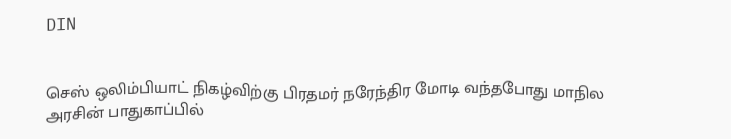DIN


செஸ் ஒலிம்பியாட் நிகழ்விற்கு பிரதமர் நரேந்திர மோடி வந்தபோது மாநில அரசின் பாதுகாப்பில்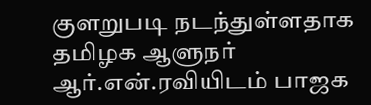குளறுபடி நடந்துள்ளதாக தமிழக ஆளுநர் ஆர்.என்.ரவியிடம் பாஜக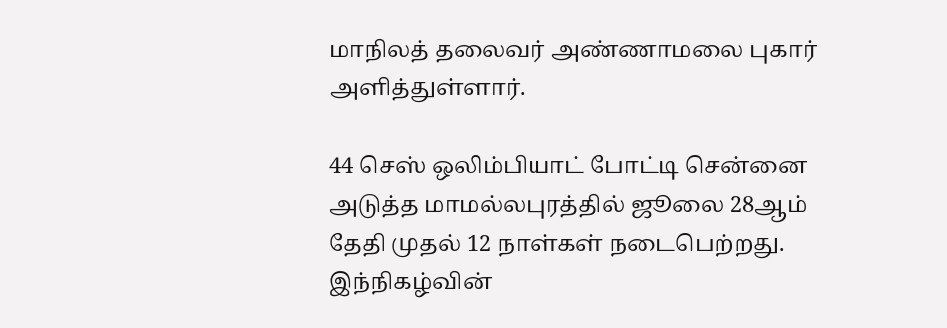மாநிலத் தலைவர் அண்ணாமலை புகார் அளித்துள்ளார்.

44 செஸ் ஒலிம்பியாட் போட்டி சென்னை அடுத்த மாமல்லபுரத்தில் ஜூலை 28ஆம் தேதி முதல் 12 நாள்கள் நடைபெற்றது. இந்நிகழ்வின்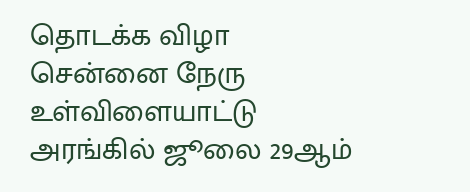தொடக்க விழா சென்னை நேரு உள்விளையாட்டு அரங்கில் ஜூலை 29ஆம்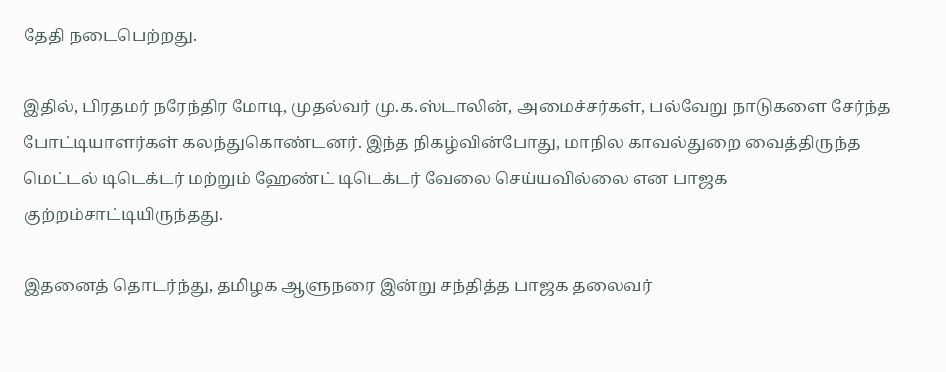தேதி நடைபெற்றது.

இதில், பிரதமர் நரேந்திர மோடி, முதல்வர் மு.க.ஸ்டாலின், அமைச்சர்கள், பல்வேறு நாடுகளை சேர்ந்த போட்டியாளர்கள் கலந்துகொண்டனர். இந்த நிகழ்வின்போது, மாநில காவல்துறை வைத்திருந்த மெட்டல் டிடெக்டர் மற்றும் ஹேண்ட் டிடெக்டர் வேலை செய்யவில்லை என பாஜக குற்றம்சாட்டியிருந்தது.

இதனைத் தொடர்ந்து, தமிழக ஆளுநரை இன்று சந்தித்த பாஜக தலைவர்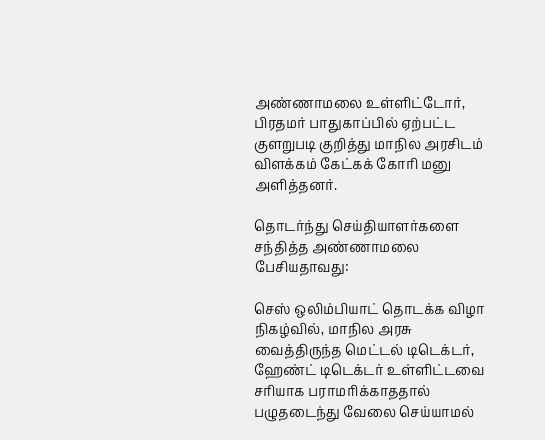அண்ணாமலை உள்ளிட்டோர், பிரதமர் பாதுகாப்பில் ஏற்பட்ட குளறுபடி குறித்து மாநில அரசிடம் விளக்கம் கேட்கக் கோரி மனு அளித்தனர்.

தொடர்ந்து செய்தியாளர்களை சந்தித்த அண்ணாமலை பேசியதாவது:

செஸ் ஒலிம்பியாட் தொடக்க விழா நிகழ்வில், மாநில அரசு வைத்திருந்த மெட்டல் டிடெக்டர், ஹேண்ட் டிடெக்டர் உள்ளிட்டவை சரியாக பராமரிக்காததால் பழுதடைந்து வேலை செய்யாமல்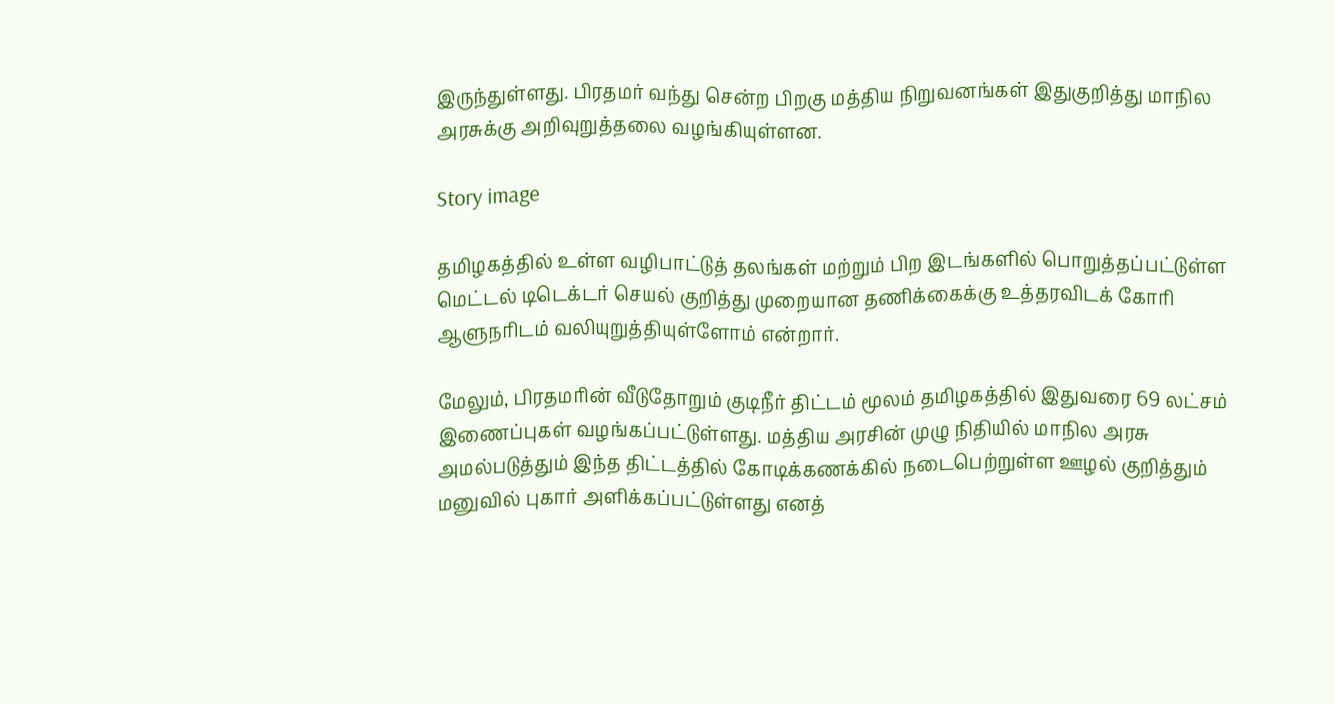இருந்துள்ளது. பிரதமர் வந்து சென்ற பிறகு மத்திய நிறுவனங்கள் இதுகுறித்து மாநில அரசுக்கு அறிவுறுத்தலை வழங்கியுள்ளன.

Story image

தமிழகத்தில் உள்ள வழிபாட்டுத் தலங்கள் மற்றும் பிற இடங்களில் பொறுத்தப்பட்டுள்ள மெட்டல் டிடெக்டர் செயல் குறித்து முறையான தணிக்கைக்கு உத்தரவிடக் கோரி ஆளுநரிடம் வலியுறுத்தியுள்ளோம் என்றார்.

மேலும், பிரதமரின் வீடுதோறும் குடிநீர் திட்டம் மூலம் தமிழகத்தில் இதுவரை 69 லட்சம் இணைப்புகள் வழங்கப்பட்டுள்ளது. மத்திய அரசின் முழு நிதியில் மாநில அரசு அமல்படுத்தும் இந்த திட்டத்தில் கோடிக்கணக்கில் நடைபெற்றுள்ள ஊழல் குறித்தும் மனுவில் புகார் அளிக்கப்பட்டுள்ளது எனத்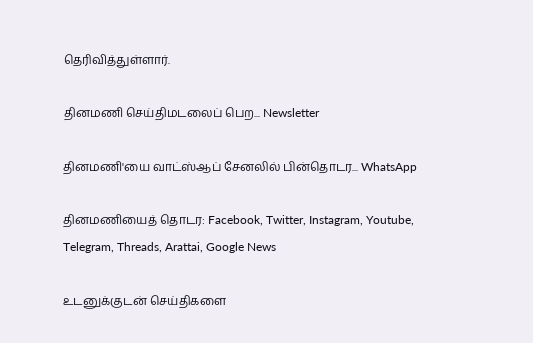தெரிவித்துள்ளார்.

தினமணி செய்திமடலைப் பெற... Newsletter

தினமணி'யை வாட்ஸ்ஆப் சேனலில் பின்தொடர... WhatsApp

தினமணியைத் தொடர: Facebook, Twitter, Instagram, Youtube, Telegram, Threads, Arattai, Google News

உடனுக்குடன் செய்திகளை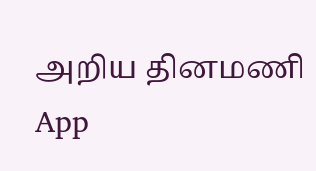அறிய தினமணி App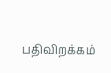பதிவிறக்கம்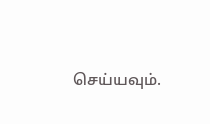செய்யவும்.